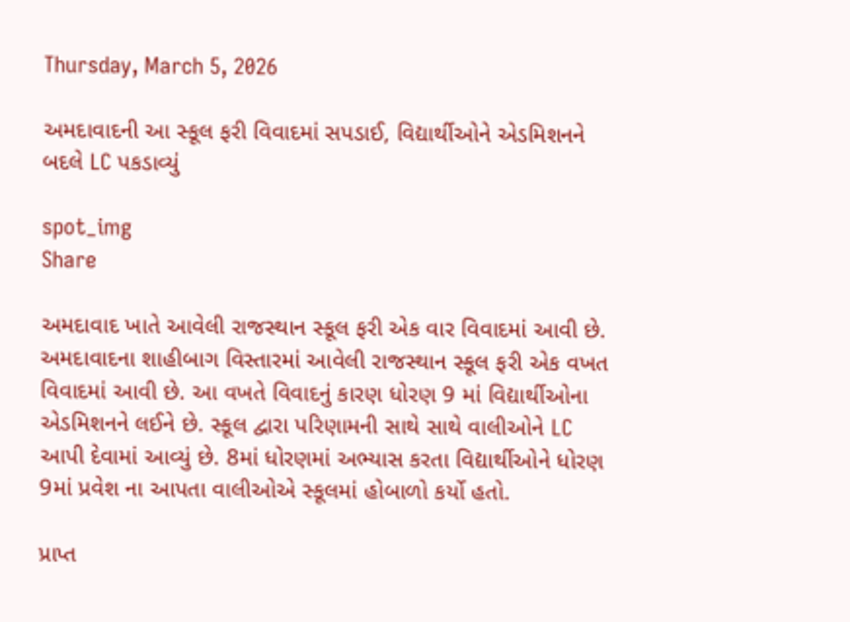Thursday, March 5, 2026

અમદાવાદની આ સ્કૂલ ફરી વિવાદમાં સપડાઈ, વિદ્યાર્થીઓને એડમિશનને બદલે LC પકડાવ્યું

spot_img
Share

અમદાવાદ ખાતે આવેલી રાજસ્થાન સ્કૂલ ફરી એક વાર વિવાદમાં આવી છે. અમદાવાદના શાહીબાગ વિસ્તારમાં આવેલી રાજસ્થાન સ્કૂલ ફરી એક વખત વિવાદમાં આવી છે. આ વખતે વિવાદનું કારણ ધોરણ 9 માં વિદ્યાર્થીઓના એડમિશનને લઈને છે. સ્કૂલ દ્વારા પરિણામની સાથે સાથે વાલીઓને LC આપી દેવામાં આવ્યું છે. 8માં ધોરણમાં અભ્યાસ કરતા વિદ્યાર્થીઓને ધોરણ 9માં પ્રવેશ ના આપતા વાલીઓએ સ્કૂલમાં હોબાળો કર્યો હતો.

પ્રાપ્ત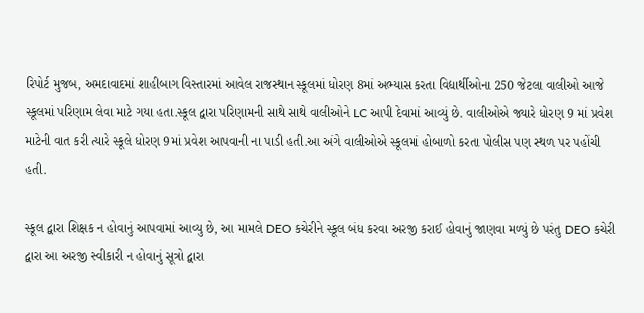રિપોર્ટ મુજબ, અમદાવાદમાં શાહીબાગ વિસ્તારમાં આવેલ રાજસ્થાન સ્કૂલમાં ધોરણ 8માં અભ્યાસ કરતા વિદ્યાર્થીઓના 250 જેટલા વાલીઓ આજે સ્કૂલમાં પરિણામ લેવા માટે ગયા હતા.સ્કૂલ દ્વારા પરિણામની સાથે સાથે વાલીઓને LC આપી દેવામાં આવ્યું છે. વાલીઓએ જ્યારે ધોરણ 9 માં પ્રવેશ માટેની વાત કરી ત્યારે સ્કૂલે ધોરણ 9માં પ્રવેશ આપવાની ના પાડી હતી.આ અંગે વાલીઓએ સ્કૂલમાં હોબાળો કરતા પોલીસ પણ સ્થળ પર પહોંચી હતી.

સ્કૂલ દ્વારા શિક્ષક ન હોવાનું આપવામાં આવ્યુ છે, આ મામલે DEO કચેરીને સ્કૂલ બંધ કરવા અરજી કરાઈ હોવાનું જાણવા મળ્યું છે પરંતુ DEO કચેરી દ્વારા આ અરજી સ્વીકારી ન હોવાનું સૂત્રો દ્વારા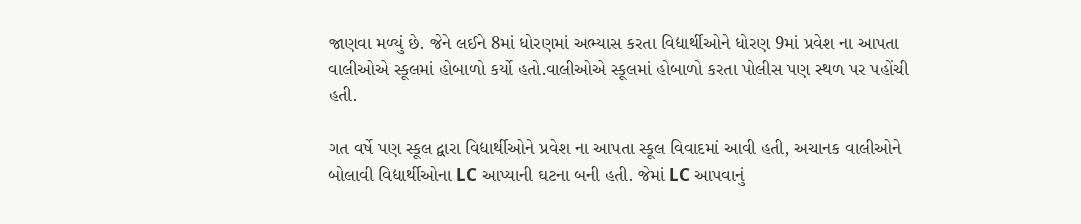જાણવા મળ્યું છે. જેને લઈને 8માં ધોરણમાં અભ્યાસ કરતા વિદ્યાર્થીઓને ધોરણ 9માં પ્રવેશ ના આપતા વાલીઓએ સ્કૂલમાં હોબાળો કર્યો હતો.વાલીઓએ સ્કૂલમાં હોબાળો કરતા પોલીસ પણ સ્થળ પર પહોંચી હતી.

ગત વર્ષે પણ સ્કૂલ દ્વારા વિદ્યાર્થીઓને પ્રવેશ ના આપતા સ્કૂલ વિવાદમાં આવી હતી, અચાનક વાલીઓને બોલાવી વિદ્યાર્થીઓના LC આપ્યાની ઘટના બની હતી. જેમાં LC આપવાનું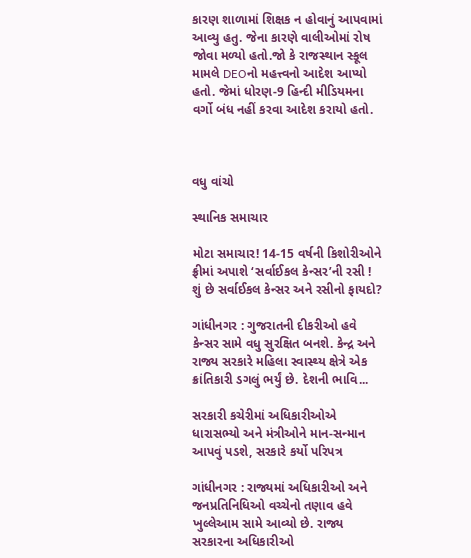કારણ શાળામાં શિક્ષક ન હોવાનું આપવામાં આવ્યુ હતુ. જેના કારણે વાલીઓમાં રોષ જોવા મળ્યો હતો.જો કે રાજસ્થાન સ્કૂલ મામલે DEOનો મહત્ત્વનો આદેશ આપ્યો હતો. જેમાં ધોરણ-9 હિન્દી મીડિયમના વર્ગો બંધ નહીં કરવા આદેશ કરાયો હતો.



વધુ વાંચો

સ્થાનિક સમાચાર

મોટા સમાચાર! 14-15 વર્ષની કિશોરીઓને ફ્રીમાં અપાશે ‘સર્વાઈકલ કેન્સર’ની રસી ! શું છે સર્વાઈકલ કેન્સર અને રસીનો ફાયદો?

ગાંધીનગર : ગુજરાતની દીકરીઓ હવે કેન્સર સામે વધુ સુરક્ષિત બનશે. કેન્દ્ર અને રાજ્ય સરકારે મહિલા સ્વાસ્થ્ય ક્ષેત્રે એક ક્રાંતિકારી ડગલું ભર્યું છે. દેશની ભાવિ...

સરકારી કચેરીમાં અધિકારીઓએ ધારાસભ્યો અને મંત્રીઓને માન-સન્માન આપવું પડશે, સરકારે કર્યો પરિપત્ર

ગાંધીનગર : રાજ્યમાં અધિકારીઓ અને જનપ્રતિનિધિઓ વચ્ચેનો તણાવ હવે ખુલ્લેઆમ સામે આવ્યો છે. રાજ્ય સરકારના અધિકારીઓ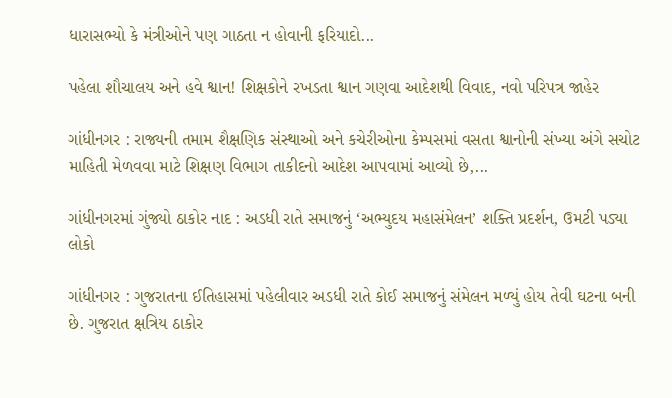ધારાસભ્યો કે મંત્રીઓને પણ ગાઠતા ન હોવાની ફરિયાદો...

પહેલા શૌચાલય અને હવે શ્વાન! શિક્ષકોને રખડતા શ્વાન ગણવા આદેશથી વિવાદ, નવો પરિપત્ર જાહેર

ગાંધીનગર : રાજ્યની તમામ શૈક્ષણિક સંસ્થાઓ અને કચેરીઓના કેમ્પસમાં વસતા શ્વાનોની સંખ્યા અંગે સચોટ માહિતી મેળવવા માટે શિક્ષણ વિભાગ તાકીદનો આદેશ આપવામાં આવ્યો છે,...

ગાંધીનગરમાં ગુંજ્યો ઠાકોર નાદ : અડધી રાતે સમાજનું ‘અભ્યુદય મહાસંમેલન’ શક્તિ પ્રદર્શન, ઉમટી પડ્યા લોકો

ગાંધીનગર : ગુજરાતના ઈતિહાસમાં પહેલીવાર અડધી રાતે કોઈ સમાજનું સંમેલન મળ્યું હોય તેવી ઘટના બની છે. ગુજરાત ક્ષત્રિય ઠાકોર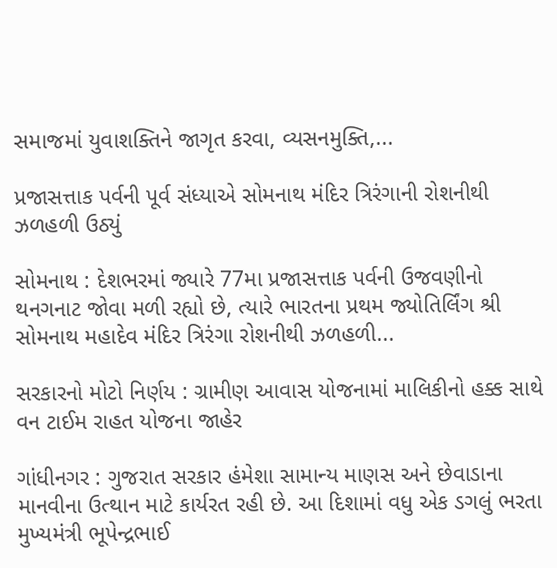સમાજમાં યુવાશક્તિને જાગૃત કરવા, વ્યસનમુક્તિ,...

પ્રજાસત્તાક પર્વની પૂર્વ સંધ્યાએ સોમનાથ મંદિર ત્રિરંગાની રોશનીથી ઝળહળી ઉઠ્યું

સોમનાથ : દેશભરમાં જ્યારે 77મા પ્રજાસત્તાક પર્વની ઉજવણીનો થનગનાટ જોવા મળી રહ્યો છે, ત્યારે ભારતના પ્રથમ જ્યોતિર્લિંગ શ્રી સોમનાથ મહાદેવ મંદિર ત્રિરંગા રોશનીથી ઝળહળી...

સરકારનો મોટો નિર્ણય : ગ્રામીણ આવાસ યોજનામાં માલિકીનો હક્ક સાથે વન ટાઈમ રાહત યોજના જાહેર

ગાંધીનગર : ગુજરાત સરકાર હંમેશા સામાન્ય માણસ અને છેવાડાના માનવીના ઉત્થાન માટે કાર્યરત રહી છે. આ દિશામાં વધુ એક ડગલું ભરતા મુખ્યમંત્રી ભૂપેન્દ્રભાઈ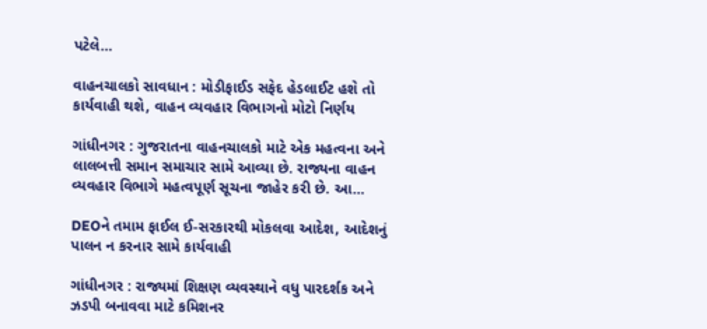પટેલે...

વાહનચાલકો સાવધાન : મોડીફાઈડ સફેદ હેડલાઈટ હશે તો કાર્યવાહી થશે, વાહન વ્યવહાર વિભાગનો મોટો નિર્ણય

ગાંધીનગર : ગુજરાતના વાહનચાલકો માટે એક મહત્વના અને લાલબત્તી સમાન સમાચાર સામે આવ્યા છે. રાજ્યના વાહન વ્યવહાર વિભાગે મહત્વપૂર્ણ સૂચના જાહેર કરી છે. આ...

DEOને તમામ ફાઈલ ઈ-સરકારથી મોકલવા આદેશ, આદેશનું પાલન ન કરનાર સામે કાર્યવાહી

ગાંધીનગર : રાજ્યમાં શિક્ષણ વ્યવસ્થાને વધુ પારદર્શક અને ઝડપી બનાવવા માટે કમિશનર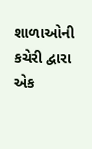શાળાઓની કચેરી દ્વારા એક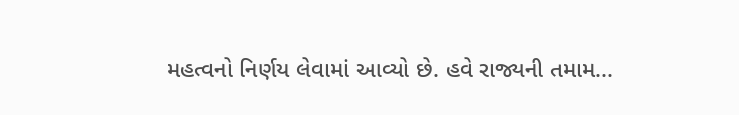મહત્વનો નિર્ણય લેવામાં આવ્યો છે. હવે રાજ્યની તમામ...